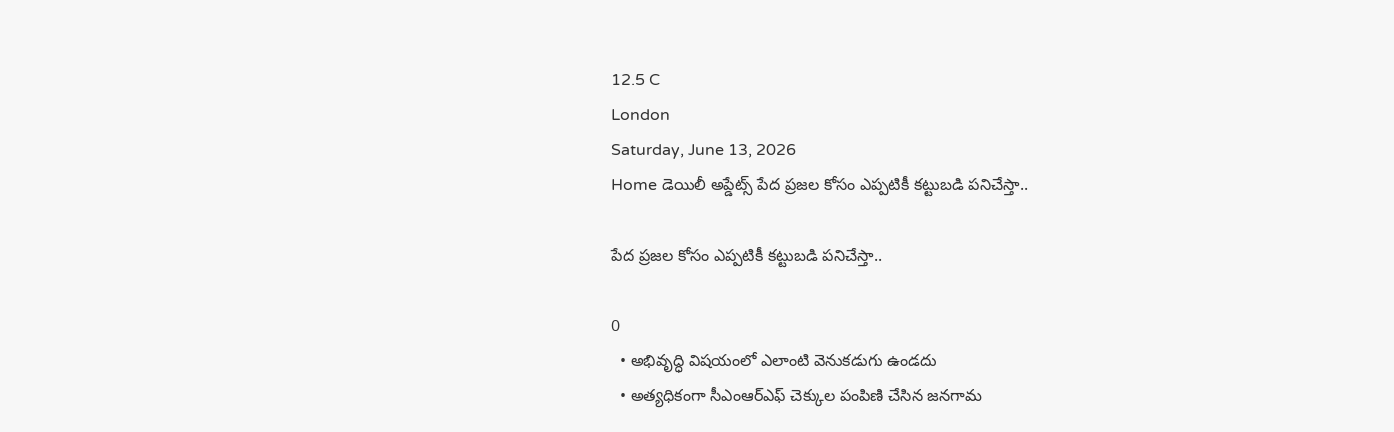12.5 C
London
Saturday, June 13, 2026
Home డెయిలీ అప్డేట్స్ పేద ప్రజల కోసం ఎప్పటికీ కట్టుబడి పనిచేస్తా..

పేద ప్రజల కోసం ఎప్పటికీ కట్టుబడి పనిచేస్తా..

0
  • అభివృద్ధి విషయంలో ఎలాంటి వెనుకడుగు ఉండదు
  • అత్యధికంగా సీఎంఆర్ఎఫ్ చెక్కుల పంపిణి చేసిన జనగామ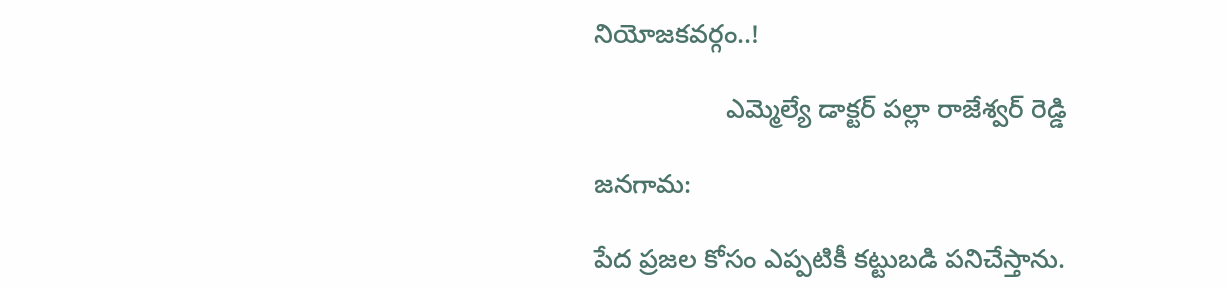నియోజకవర్గం..!

                  ఎమ్మెల్యే డాక్టర్ పల్లా రాజేశ్వర్ రెడ్డి

జనగామ:

పేద ప్రజల కోసం ఎప్పటికీ కట్టుబడి పనిచేస్తాను.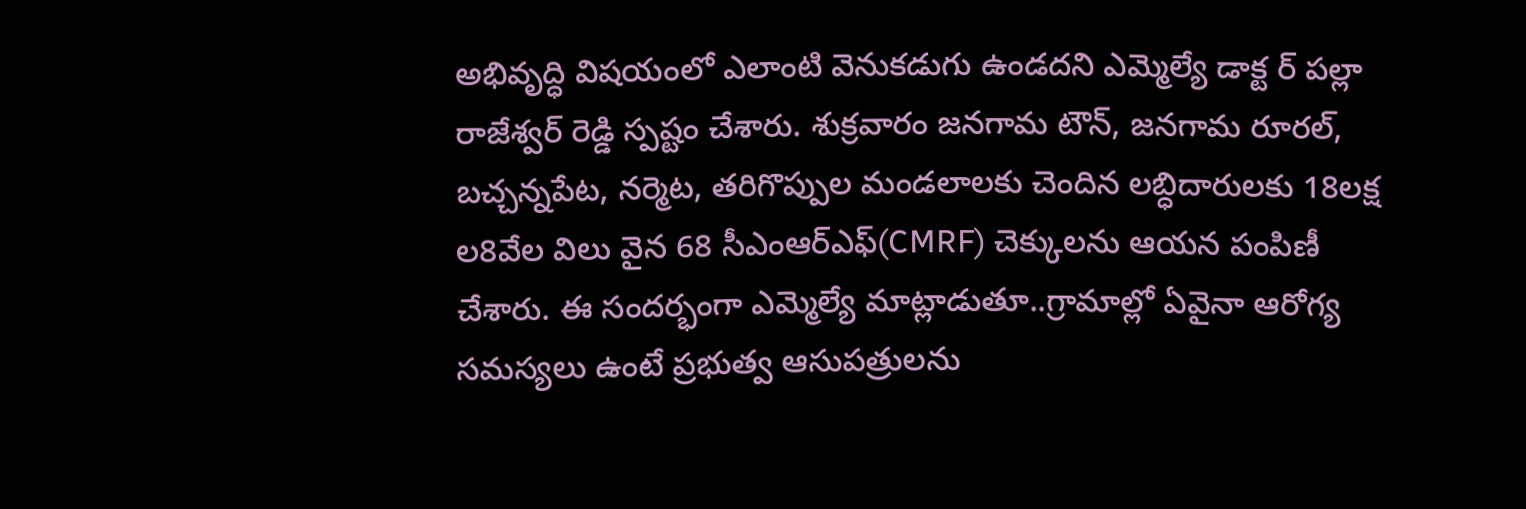అభివృద్ధి విషయంలో ఎలాంటి వెనుకడుగు ఉండదని ఎమ్మెల్యే డాక్ట ర్ పల్లా రాజేశ్వర్ రెడ్డి స్పష్టం చేశారు. శుక్రవారం జనగామ టౌన్, జనగామ రూరల్, బచ్చన్నపేట, నర్మెట, తరిగొప్పుల మండలాలకు చెందిన లబ్ధిదారులకు 18లక్ష ల8వేల విలు వైన 68 సీఎంఆర్ఎఫ్(CMRF) చెక్కులను ఆయన పంపిణీ చేశారు. ఈ సందర్భంగా ఎమ్మెల్యే మాట్లాడుతూ..గ్రామాల్లో ఏవైనా ఆరోగ్య సమస్యలు ఉంటే ప్రభుత్వ ఆసుపత్రులను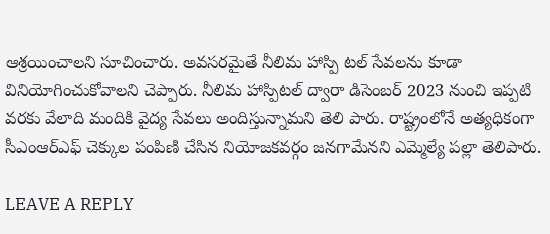ఆశ్రయించాలని సూచించారు. అవసరమైతే నీలిమ హాస్పి టల్ సేవలను కూడా వినియోగించుకోవాలని చెప్పారు. నీలిమ హాస్పిటల్ ద్వారా డిసెంబర్ 2023 నుంచి ఇప్పటి వరకు వేలాది మందికి వైద్య సేవలు అందిస్తున్నామని తెలి పారు. రాష్ట్రంలోనే అత్యధికంగా సీఎంఆర్ఎఫ్ చెక్కుల పంపిణి చేసిన నియోజకవర్గం జనగామేనని ఎమ్మెల్యే పల్లా తెలిపారు.

LEAVE A REPLY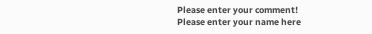Please enter your comment!
Please enter your name here